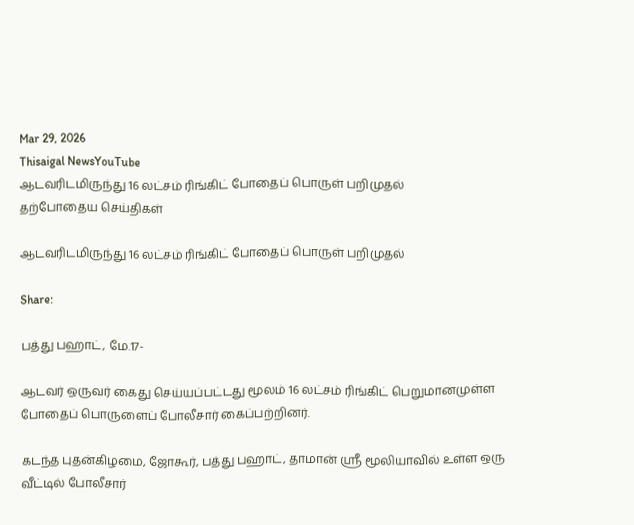Mar 29, 2026
Thisaigal NewsYouTube
ஆடவரிடமிருந்து 16 லட்சம் ரிங்கிட் போதைப் பொருள் பறிமுதல்
தற்போதைய செய்திகள்

ஆடவரிடமிருந்து 16 லட்சம் ரிங்கிட் போதைப் பொருள் பறிமுதல்

Share:

பத்து பஹாட், மே.17-

ஆடவர் ஒருவர் கைது செய்யப்பட்டது மூலம் 16 லட்சம் ரிங்கிட் பெறுமானமுள்ள போதைப் பொருளைப் போலீசார் கைப்பற்றினர்.

கடந்த புதன்கிழமை, ஜோகூர், பத்து பஹாட், தாமான் ஶ்ரீ மூலியாவில் உள்ள ஒரு வீட்டில் போலீசார்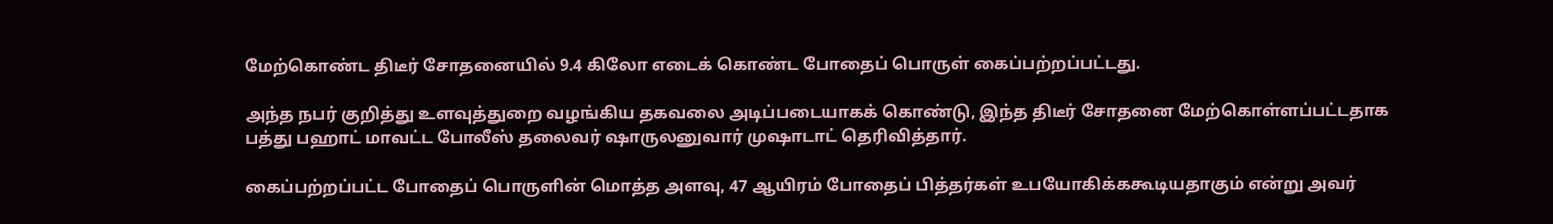மேற்கொண்ட திடீர் சோதனையில் 9.4 கிலோ எடைக் கொண்ட போதைப் பொருள் கைப்பற்றப்பட்டது.

அந்த நபர் குறித்து உளவுத்துறை வழங்கிய தகவலை அடிப்படையாகக் கொண்டு, இந்த திடீர் சோதனை மேற்கொள்ளப்பட்டதாக பத்து பஹாட் மாவட்ட போலீஸ் தலைவர் ஷாருலனுவார் முஷாடாட் தெரிவித்தார்.

கைப்பற்றப்பட்ட போதைப் பொருளின் மொத்த அளவு, 47 ஆயிரம் போதைப் பித்தர்கள் உபயோகிக்ககூடியதாகும் என்று அவர்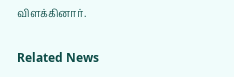விளக்கினார்.

Related News